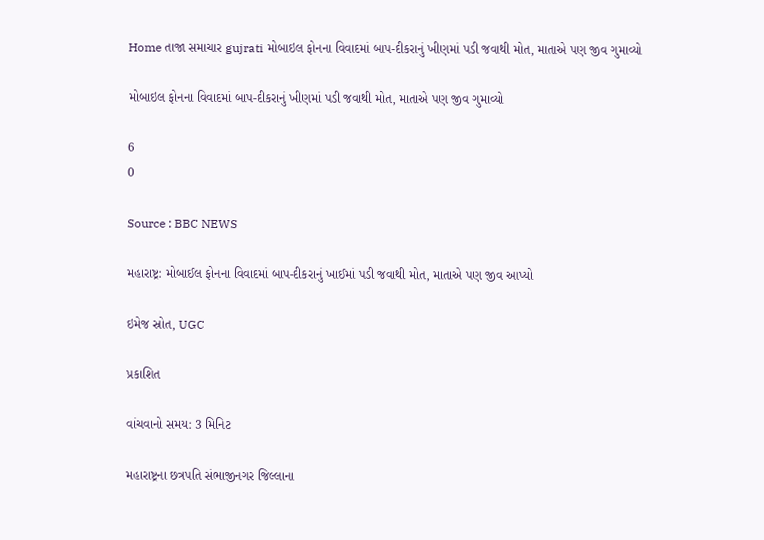Home તાજા સમાચાર gujrati મોબાઇલ ફોનના વિવાદમાં બાપ-દીકરાનું ખીણમાં પડી જવાથી મોત, માતાએ પણ જીવ ગુમાવ્યો

મોબાઇલ ફોનના વિવાદમાં બાપ-દીકરાનું ખીણમાં પડી જવાથી મોત, માતાએ પણ જીવ ગુમાવ્યો

6
0

Source : BBC NEWS

મહારાષ્ટ્ર: મોબાઈલ ફોનના વિવાદમાં બાપ-દીકરાનું ખાઈમાં પડી જવાથી મોત, માતાએ પણ જીવ આપ્યો

ઇમેજ સ્રોત, UGC

પ્રકાશિત

વાંચવાનો સમય: 3 મિનિટ

મહારાષ્ટ્રના છત્રપતિ સંભાજીનગર જિલ્લાના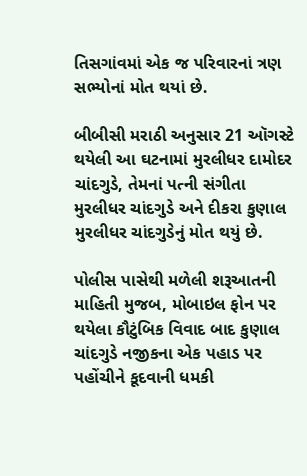તિસગાંવમાં એક જ પરિવારનાં ત્રણ સભ્યોનાં મોત થયાં છે.

બીબીસી મરાઠી અનુસાર 21 ઑગસ્ટે થયેલી આ ઘટનામાં મુરલીધર દામોદર ચાંદગુડે, તેમનાં પત્ની સંગીતા મુરલીધર ચાંદગુડે અને દીકરા કુણાલ મુરલીધર ચાંદગુડેનું મોત થયું છે.

પોલીસ પાસેથી મળેલી શરૂઆતની માહિતી મુજબ, મોબાઇલ ફોન પર થયેલા કૌટુંબિક વિવાદ બાદ કુણાલ ચાંદગુડે નજીકના એક પહાડ પર પહોંચીને કૂદવાની ધમકી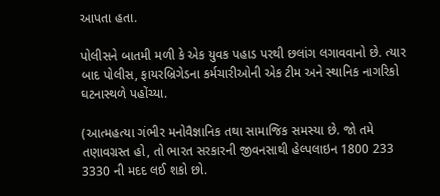આપતા હતા.

પોલીસને બાતમી મળી કે એક યુવક પહાડ પરથી છલાંગ લગાવવાનો છે. ત્યાર બાદ પોલીસ, ફાયરબ્રિગેડના કર્મચારીઓની એક ટીમ અને સ્થાનિક નાગરિકો ઘટનાસ્થળે પહોંચ્યા.

(આત્મહત્યા ગંભીર મનોવૈજ્ઞાનિક તથા સામાજિક સમસ્યા છે. જો તમે તણાવગ્રસ્ત હો, તો ભારત સરકારની જીવનસાથી હેલ્પલાઇન 1800 233 3330 ની મદદ લઈ શકો છો.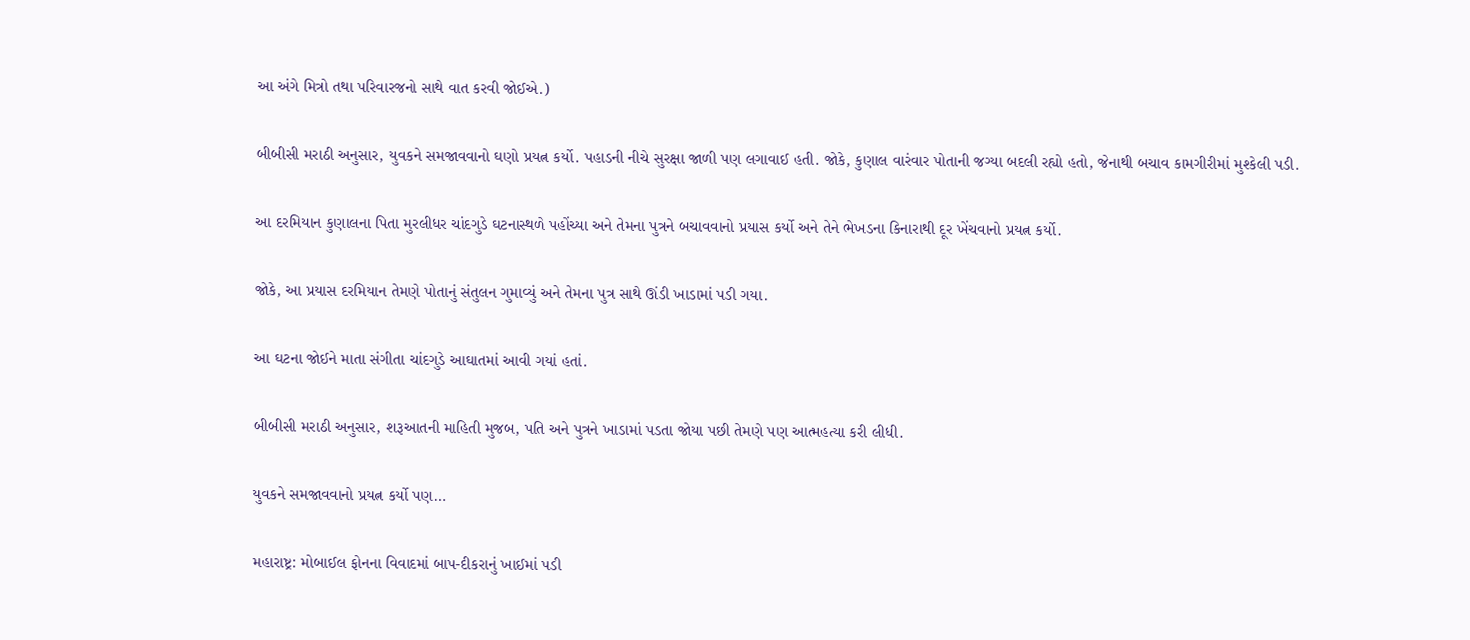આ અંગે મિત્રો તથા પરિવારજનો સાથે વાત કરવી જોઈએ.)

બીબીસી મરાઠી અનુસાર, યુવકને સમજાવવાનો ઘણો પ્રયત્ન કર્યો. પહાડની નીચે સુરક્ષા જાળી પણ લગાવાઈ હતી. જોકે, કુણાલ વારંવાર પોતાની જગ્યા બદલી રહ્યો હતો, જેનાથી બચાવ કામગીરીમાં મુશ્કેલી પડી.

આ દરમિયાન કુણાલના પિતા મુરલીધર ચાંદગુડે ઘટનાસ્થળે પહોંચ્યા અને તેમના પુત્રને બચાવવાનો પ્રયાસ કર્યો અને તેને ભેખડના કિનારાથી દૂર ખેંચવાનો પ્રયત્ન કર્યો.

જોકે, આ પ્રયાસ દરમિયાન તેમણે પોતાનું સંતુલન ગુમાવ્યું અને તેમના પુત્ર સાથે ઊંડી ખાડામાં પડી ગયા.

આ ઘટના જોઈને માતા સંગીતા ચાંદગુડે આઘાતમાં આવી ગયાં હતાં.

બીબીસી મરાઠી અનુસાર, શરૂઆતની માહિતી મુજબ, પતિ અને પુત્રને ખાડામાં પડતા જોયા પછી તેમણે પણ આત્મહત્યા કરી લીધી.

યુવકને સમજાવવાનો પ્રયત્ન કર્યો પણ…

મહારાષ્ટ્ર: મોબાઈલ ફોનના વિવાદમાં બાપ-દીકરાનું ખાઈમાં પડી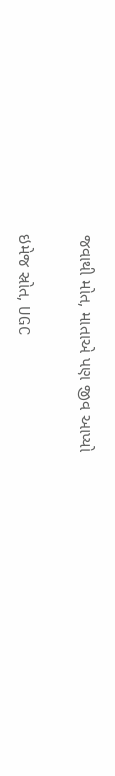જવાથી મોત, માતાએ પણ જીવ આપ્યો

ઇમેજ સ્રોત, UGC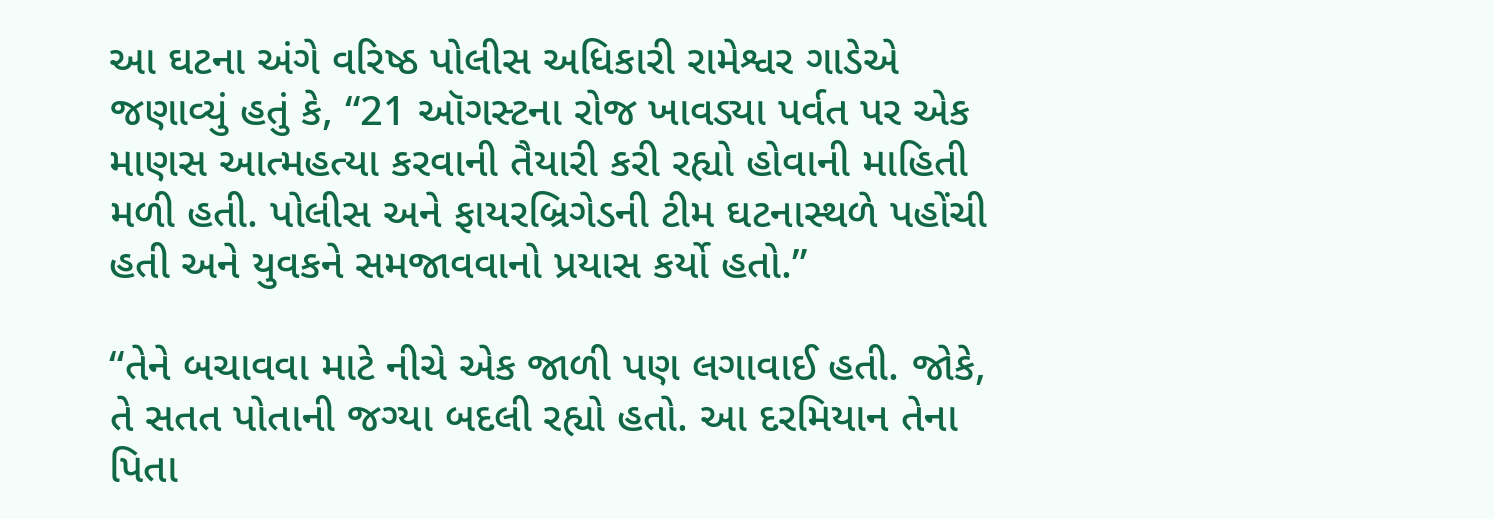આ ઘટના અંગે વરિષ્ઠ પોલીસ અધિકારી રામેશ્વર ગાડેએ જણાવ્યું હતું કે, “21 ઑગસ્ટના રોજ ખાવડ્યા પર્વત પર એક માણસ આત્મહત્યા કરવાની તૈયારી કરી રહ્યો હોવાની માહિતી મળી હતી. પોલીસ અને ફાયરબ્રિગેડની ટીમ ઘટનાસ્થળે પહોંચી હતી અને યુવકને સમજાવવાનો પ્રયાસ કર્યો હતો.”

“તેને બચાવવા માટે નીચે એક જાળી પણ લગાવાઈ હતી. જોકે, તે સતત પોતાની જગ્યા બદલી રહ્યો હતો. આ દરમિયાન તેના પિતા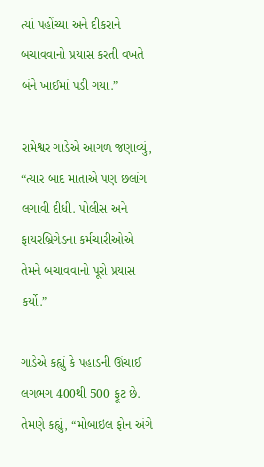ત્યાં પહોંચ્યા અને દીકરાને બચાવવાનો પ્રયાસ કરતી વખતે બંને ખાઈમાં પડી ગયા.”

રામેશ્વર ગાડેએ આગળ જણાવ્યું, “ત્યાર બાદ માતાએ પણ છલાંગ લગાવી દીધી. પોલીસ અને ફાયરબ્રિગેડના કર્મચારીઓએ તેમને બચાવવાનો પૂરો પ્રયાસ કર્યો.”

ગાડેએ કહ્યું કે પહાડની ઊંચાઈ લગભગ 400થી 500 ફૂટ છે. તેમણે કહ્યું, “મોબાઇલ ફોન અંગે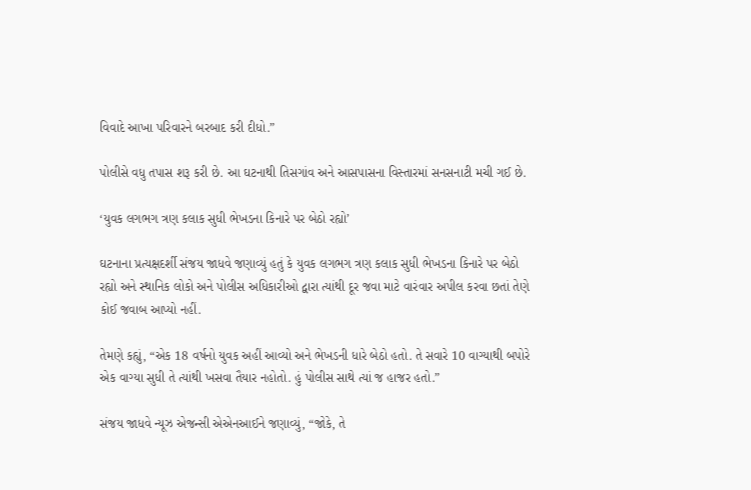વિવાદે આખા પરિવારને બરબાદ કરી દીધો.”

પોલીસે વધુ તપાસ શરૂ કરી છે. આ ઘટનાથી તિસગાંવ અને આસપાસના વિસ્તારમાં સનસનાટી મચી ગઈ છે.

‘યુવક લગભગ ત્રણ કલાક સુધી ભેખડના કિનારે પર બેઠો રહ્યો’

ઘટનાના પ્રત્યક્ષદર્શી સંજય જાધવે જણાવ્યું હતું કે યુવક લગભગ ત્રણ કલાક સુધી ભેખડના કિનારે પર બેઠો રહ્યો અને સ્થાનિક લોકો અને પોલીસ અધિકારીઓ દ્વારા ત્યાંથી દૂર જવા માટે વારંવાર અપીલ કરવા છતાં તેણે કોઈ જવાબ આપ્યો નહીં.

તેમણે કહ્યું, “એક 18 વર્ષનો યુવક અહીં આવ્યો અને ભેખડની ધારે બેઠો હતો. તે સવારે 10 વાગ્યાથી બપોરે એક વાગ્યા સુધી તે ત્યાંથી ખસવા તૈયાર નહોતો. હું પોલીસ સાથે ત્યાં જ હાજર હતો.”

સંજય જાધવે ન્યૂઝ એજન્સી એએનઆઈને જણાવ્યું, “જોકે, તે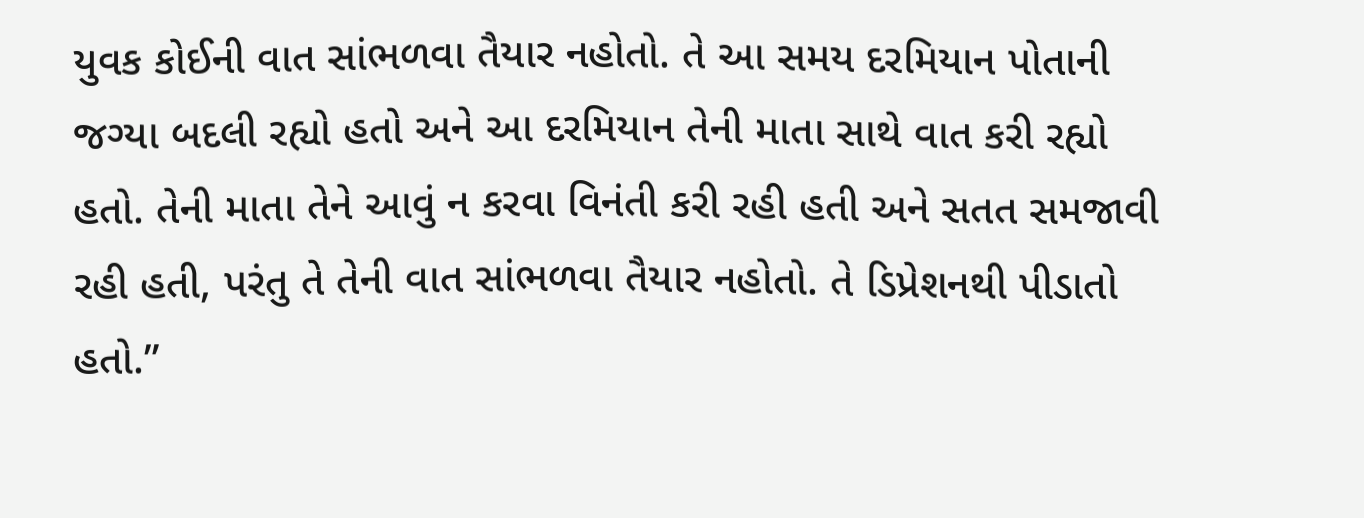યુવક કોઈની વાત સાંભળવા તૈયાર નહોતો. તે આ સમય દરમિયાન પોતાની જગ્યા બદલી રહ્યો હતો અને આ દરમિયાન તેની માતા સાથે વાત કરી રહ્યો હતો. તેની માતા તેને આવું ન કરવા વિનંતી કરી રહી હતી અને સતત સમજાવી રહી હતી, પરંતુ તે તેની વાત સાંભળવા તૈયાર નહોતો. તે ડિપ્રેશનથી પીડાતો હતો.”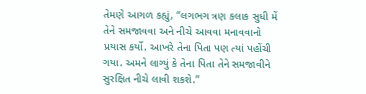તેમણે આગળ કહ્યું, “લગભગ ત્રણ કલાક સુધી મેં તેને સમજાવવા અને નીચે આવવા મનાવવાનો પ્રયાસ કર્યો. આખરે તેના પિતા પણ ત્યાં પહોંચી ગયા. અમને લાગ્યું કે તેના પિતા તેને સમજાવીને સુરક્ષિત નીચે લાવી શકશે.”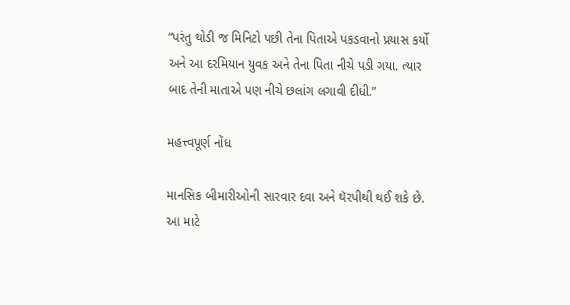“પરંતુ થોડી જ મિનિટો પછી તેના પિતાએ પકડવાનો પ્રયાસ કર્યો અને આ દરમિયાન યુવક અને તેના પિતા નીચે પડી ગયા. ત્યાર બાદ તેની માતાએ પણ નીચે છલાંગ લગાવી દીધી.”

મહત્ત્વપૂર્ણ નોંધ

માનસિક બીમારીઓની સારવાર દવા અને થૅરપીથી થઈ શકે છે. આ માટે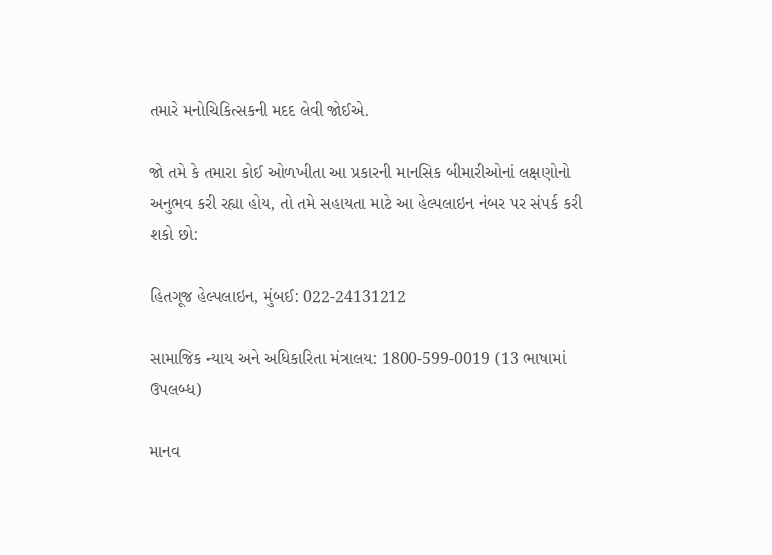તમારે મનોચિકિત્સકની મદદ લેવી જોઈએ.

જો તમે કે તમારા કોઈ ઓળખીતા આ પ્રકારની માનસિક બીમારીઓનાં લક્ષણોનો અનુભવ કરી રહ્યા હોય, તો તમે સહાયતા માટે આ હેલ્પલાઇન નંબર પર સંપર્ક કરી શકો છો:

હિતગૂજ હેલ્પલાઇન, મુંબઈ: 022-24131212

સામાજિક ન્યાય અને અધિકારિતા મંત્રાલય: 1800-599-0019 (13 ભાષામાં ઉપલબ્ધ)

માનવ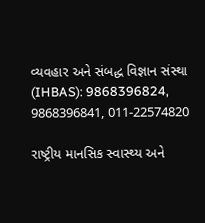વ્યવહાર અને સંબદ્ધ વિજ્ઞાન સંસ્થા (IHBAS): 9868396824, 9868396841, 011-22574820

રાષ્ટ્રીય માનસિક સ્વાસ્થ્ય અને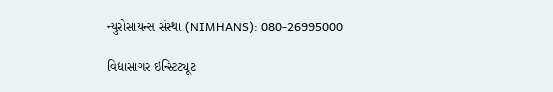ન્યુરોસાયન્સ સંસ્થા (NIMHANS): 080-26995000

વિદ્યાસાગર ઇન્સ્ટિટ્યૂટ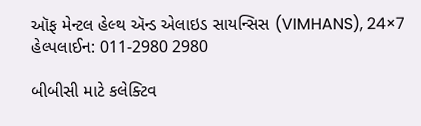ઑફ મેન્ટલ હેલ્થ ઍન્ડ એલાઇડ સાયન્સિસ (VIMHANS), 24×7 હેલ્પલાઈન: 011-2980 2980

બીબીસી માટે કલેક્ટિવ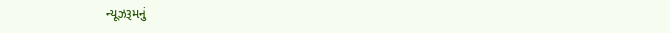ન્યૂઝરૂમનું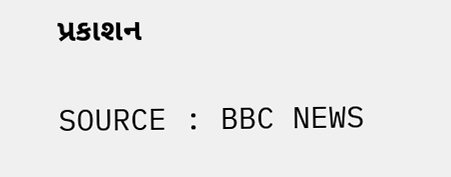પ્રકાશન

SOURCE : BBC NEWS